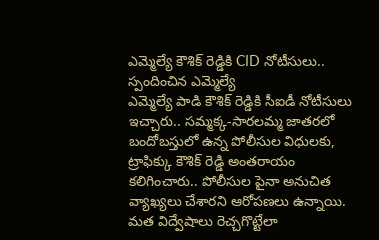ఎమ్మెల్యే కౌశిక్ రెడ్డికి CID నోటీసులు.. స్పందించిన ఎమ్మెల్యే
ఎమ్మెల్యే పాడి కౌశిక్ రెడ్డికి సీఐడీ నోటీసులు ఇచ్చారు.. సమ్మక్క-సారలమ్మ జాతరలో బందోబస్తులో ఉన్న పోలీసుల విధులకు, ట్రాఫిక్కు కౌశిక్ రెడ్డి అంతరాయం కలిగించారు.. పోలీసుల పైనా అనుచిత వ్యాఖ్యలు చేశారని ఆరోపణలు ఉన్నాయి. మత విద్వేషాలు రెచ్చగొట్టేలా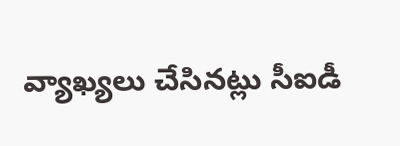వ్యాఖ్యలు చేసినట్లు సీఐడీ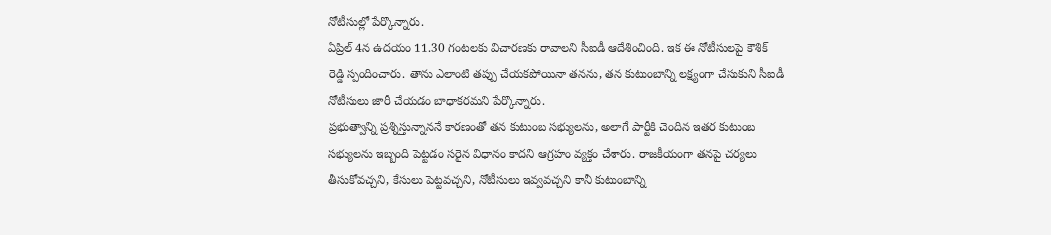నోటీసుల్లో పేర్కొన్నారు.
ఏప్రిల్ 4న ఉదయం 11.30 గంటలకు విచారణకు రావాలని సీఐడీ ఆదేశించింది. ఇక ఈ నోటీసులపై కౌశిక్ రెడ్డి స్పందించారు. తాను ఎలాంటి తప్పు చేయకపోయినా తనను, తన కుటుంబాన్ని లక్ష్యంగా చేసుకుని సీఐడీ నోటీసులు జారీ చేయడం బాధాకరమని పేర్కొన్నారు.
ప్రభుత్వాన్ని ప్రశ్నిస్తున్నాననే కారణంతో తన కుటుంబ సభ్యులను, అలాగే పార్టీకి చెందిన ఇతర కుటుంబ సభ్యులను ఇబ్బంది పెట్టడం సరైన విధానం కాదని ఆగ్రహం వ్యక్తం చేశారు. రాజకీయంగా తనపై చర్యలు తీసుకోవచ్చని, కేసులు పెట్టవచ్చని, నోటీసులు ఇవ్వవచ్చని కానీ కుటుంబాన్ని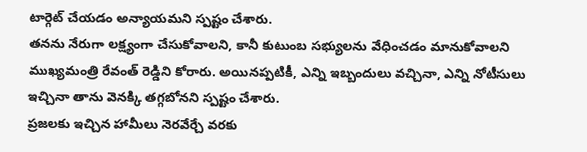టార్గెట్ చేయడం అన్యాయమని స్పష్టం చేశారు.
తనను నేరుగా లక్ష్యంగా చేసుకోవాలని, కానీ కుటుంబ సభ్యులను వేధించడం మానుకోవాలని ముఖ్యమంత్రి రేవంత్ రెడ్డిని కోరారు. అయినప్పటికీ, ఎన్ని ఇబ్బందులు వచ్చినా, ఎన్ని నోటీసులు ఇచ్చినా తాను వెనక్కి తగ్గబోనని స్పష్టం చేశారు.
ప్రజలకు ఇచ్చిన హామీలు నెరవేర్చే వరకు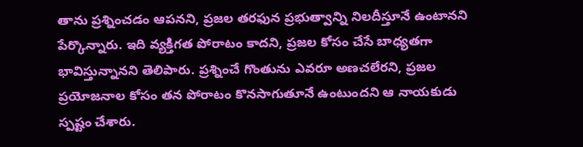తాను ప్రశ్నించడం ఆపనని, ప్రజల తరఫున ప్రభుత్వాన్ని నిలదీస్తూనే ఉంటానని పేర్కొన్నారు. ఇది వ్యక్తిగత పోరాటం కాదని, ప్రజల కోసం చేసే బాధ్యతగా భావిస్తున్నానని తెలిపారు. ప్రశ్నించే గొంతును ఎవరూ అణచలేరని, ప్రజల ప్రయోజనాల కోసం తన పోరాటం కొనసాగుతూనే ఉంటుందని ఆ నాయకుడు స్పష్టం చేశారు.